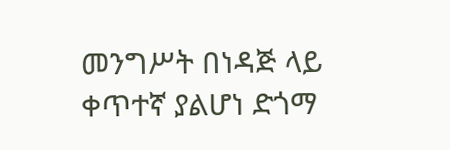መንግሥት በነዳጅ ላይ ቀጥተኛ ያልሆነ ድጎማ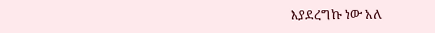እያደረግኩ ነው አለ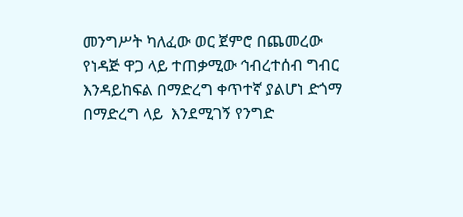መንግሥት ካለፈው ወር ጀምሮ በጨመረው የነዳጅ ዋጋ ላይ ተጠቃሚው ኅብረተሰብ ግብር እንዳይከፍል በማድረግ ቀጥተኛ ያልሆነ ድጎማ በማድረግ ላይ  እንደሚገኝ የንግድ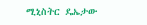ሚኒስትር ዴኤታው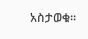አስታወቁ፡፡